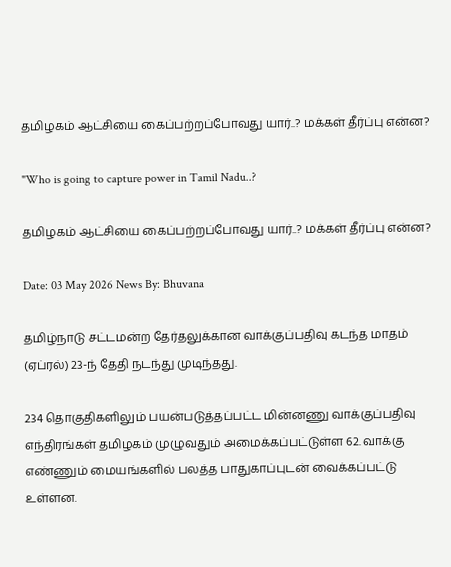தமிழகம் ஆட்சியை கைப்பற்றப்போவது யார்..? மக்கள் தீர்ப்பு என்ன?

"Who is going to capture power in Tamil Nadu..?

தமிழகம் ஆட்சியை கைப்பற்றப்போவது யார்..? மக்கள் தீர்ப்பு என்ன?

Date: 03 May 2026 News By: Bhuvana

தமிழ்நாடு சட்டமன்ற தேர்தலுக்கான வாக்குப்பதிவு கடந்த மாதம் (ஏப்ரல்) 23-ந் தேதி நடந்து முடிந்தது.

234 தொகுதிகளிலும் பயன்படுத்தப்பட்ட மின்னணு வாக்குப்பதிவு எந்திரங்கள் தமிழகம் முழுவதும் அமைக்கப்பட்டுள்ள 62. வாக்கு எண்ணும் மையங்களில் பலத்த பாதுகாப்புடன் வைக்கப்பட்டு உள்ளன.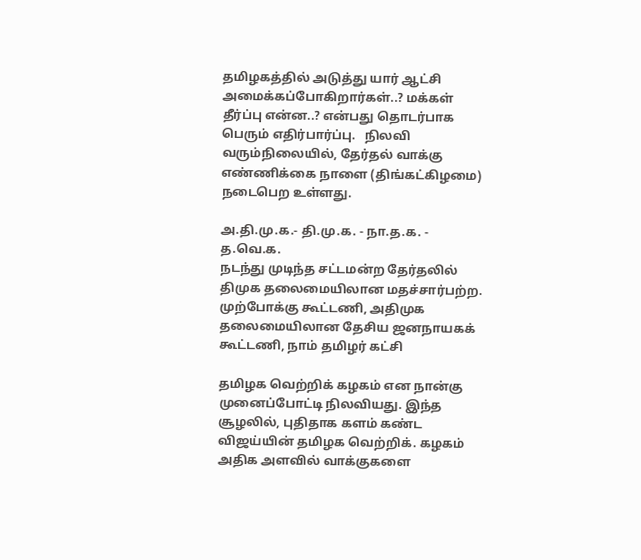தமிழகத்தில் அடுத்து யார் ஆட்சி அமைக்கப்போகிறார்கள்..? மக்கள் தீர்ப்பு என்ன..? என்பது தொடர்பாக பெரும் எதிர்பார்ப்பு.   நிலவி வரும்நிலையில், தேர்தல் வாக்கு எண்ணிக்கை நாளை (திங்கட்கிழமை) நடைபெற உள்ளது.

அ.தி.மு.க.- தி.மு.க. - நா.த.க. - த.வெ.க.
நடந்து முடிந்த சட்டமன்ற தேர்தலில் திமுக தலைமையிலான மதச்சார்பற்ற.  முற்போக்கு கூட்டணி, அதிமுக தலைமையிலான தேசிய ஜனநாயகக் கூட்டணி, நாம் தமிழர் கட்சி

தமிழக வெற்றிக் கழகம் என நான்கு முனைப்போட்டி நிலவியது. இந்த சூழலில், புதிதாக களம் கண்ட விஜய்யின் தமிழக வெற்றிக். கழகம் அதிக அளவில் வாக்குகளை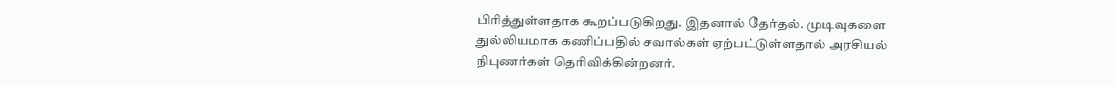பிரித்துள்ளதாக கூறப்படுகிறது. இதனால் தேர்தல். முடிவுகளை துல்லியமாக கணிப்பதில் சவால்கள் ஏற்பட்டுள்ளதால் அரசியல் நிபுணர்கள் தெரிவிக்கின்றனர்.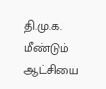தி.மு.க. மீண்டும் ஆட்சியை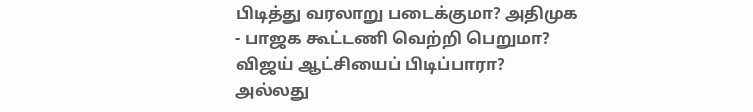பிடித்து வரலாறு படைக்குமா? அதிமுக - பாஜக கூட்டணி வெற்றி பெறுமா?   விஜய் ஆட்சியைப் பிடிப்பாரா? அல்லது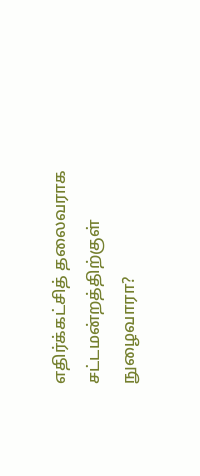எதிர்க்கட்சித் தலைவராக சட்டமன்றத்திற்குள் நுழைவாரா?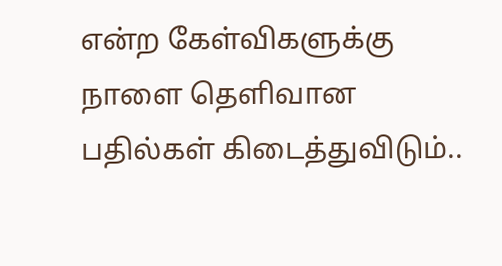என்ற கேள்விகளுக்கு நாளை தெளிவான பதில்கள் கிடைத்துவிடும்..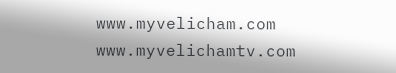www.myvelicham.com  www.myvelichamtv.com